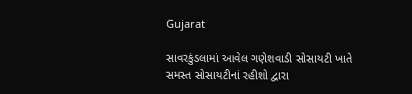Gujarat

સાવરકુંડલામાં આવેલ ગણેશવાડી સોસાયટી ખાતે સમસ્ત સોસાયટીનાં રહીશો દ્વારા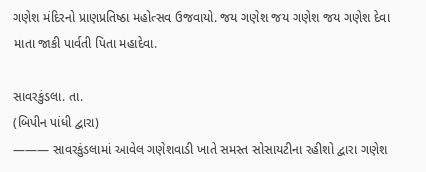ગણેશ મંદિરનો પ્રાણપ્રતિષ્ઠા મહોત્સવ ઉજવાયો. જય ગણેશ જય ગણેશ જય ગણેશ દેવા માતા જાકી પાર્વતી પિતા મહાદેવા.

સાવરકુંડલા. તા.
(બિપીન પાંધી દ્વારા)
——— સાવરકુંડલામાં આવેલ ગણેશવાડી ખાતે સમસ્ત સોસાયટીના રહીશો દ્વારા ગણેશ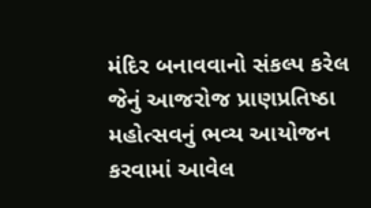મંદિર બનાવવાનો સંકલ્પ કરેલ જેનું આજરોજ પ્રાણપ્રતિષ્ઠા મહોત્સવનું ભવ્ય આયોજન કરવામાં આવેલ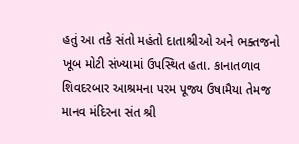હતું આ તકે સંતો મહંતો દાતાશ્રીઓ અને ભક્તજનો ખૂબ મોટી સંખ્યામાં ઉપસ્થિત હતા. કાનાતળાવ શિવદરબાર આશ્રમના પરમ પૂજ્ય ઉષામૈયા તેમજ માનવ મંદિરના સંત શ્રી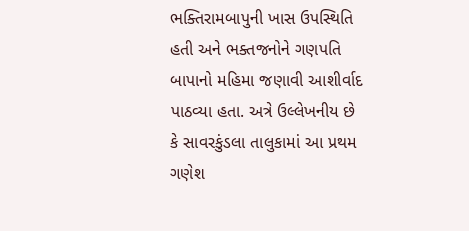ભક્તિરામબાપુની ખાસ ઉપસ્થિતિ હતી અને ભક્તજનોને ગણપતિ બાપાનો મહિમા જણાવી આશીર્વાદ પાઠવ્યા હતા. અત્રે ઉલ્લેખનીય છે કે સાવરકુંડલા તાલુકામાં આ પ્રથમ ગણેશ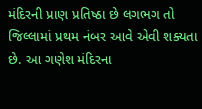મંદિરની પ્રાણ પ્રતિષ્ઠા છે લગભગ તો જિલ્લામાં પ્રથમ નંબર આવે એવી શક્યતા છે. આ ગણેશ મંદિરના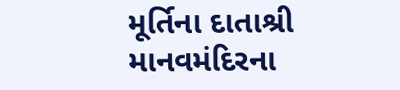મૂર્તિના દાતાશ્રી માનવમંદિરના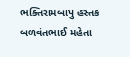ભક્તિરામબાપુ હસ્તક  બળવંતભાઈ મહેતા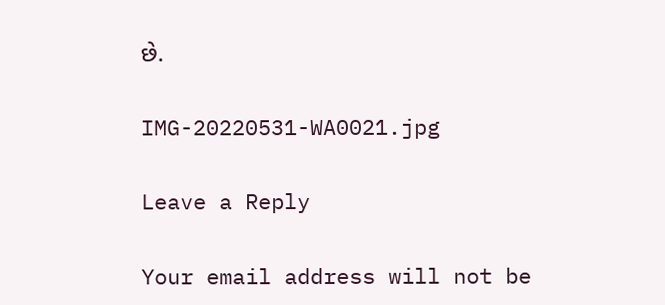છે.

IMG-20220531-WA0021.jpg

Leave a Reply

Your email address will not be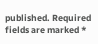published. Required fields are marked *